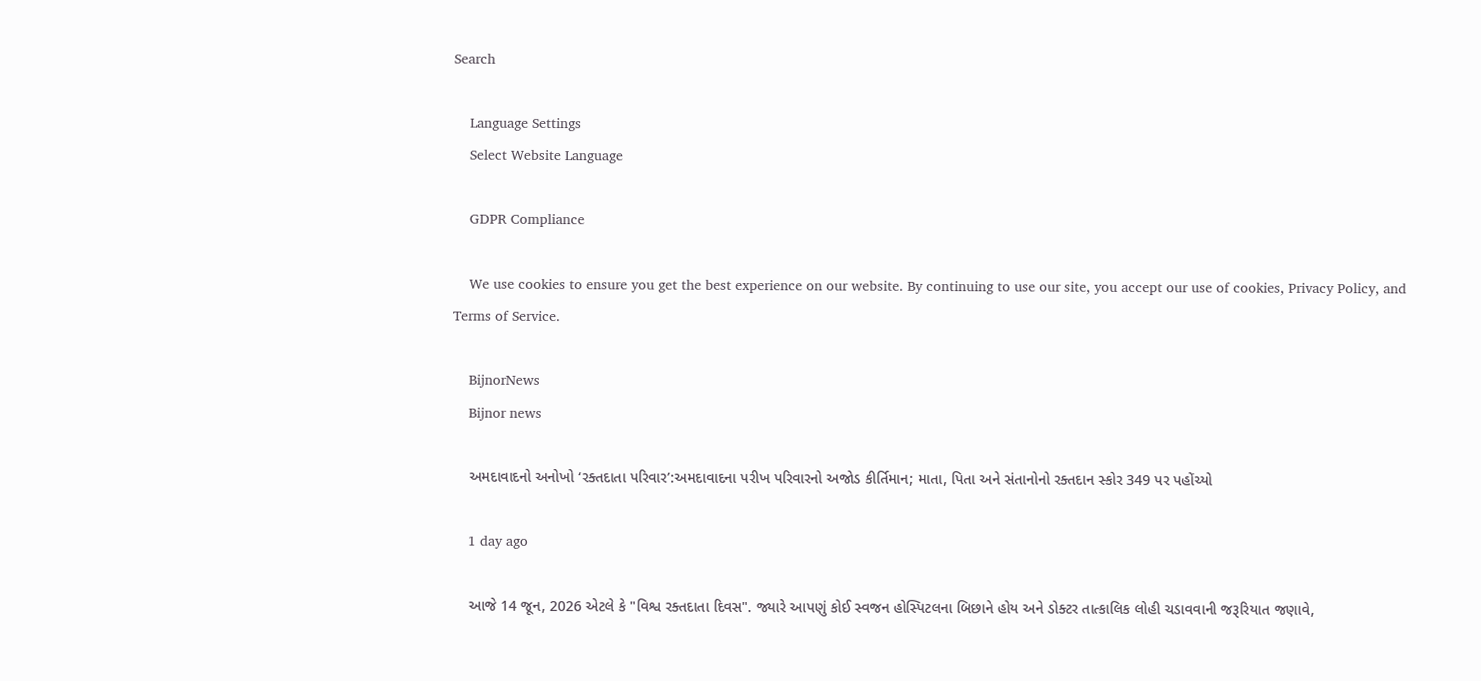Search

    Language Settings
    Select Website Language

    GDPR Compliance

    We use cookies to ensure you get the best experience on our website. By continuing to use our site, you accept our use of cookies, Privacy Policy, and Terms of Service.

    BijnorNews
    Bijnor news

    અમદાવાદનો અનોખો ‘રક્તદાતા પરિવાર’:અમદાવાદના પરીખ પરિવારનો અજોડ કીર્તિમાન; માતા, પિતા અને સંતાનોનો રક્તદાન સ્કોર 349 પર પહોંચ્યો

    1 day ago

    આજે 14 જૂન, 2026 એટલે કે "વિશ્વ રક્તદાતા દિવસ". જ્યારે આપણું કોઈ સ્વજન હોસ્પિટલના બિછાને હોય અને ડોક્ટર તાત્કાલિક લોહી ચડાવવાની જરૂરિયાત જણાવે,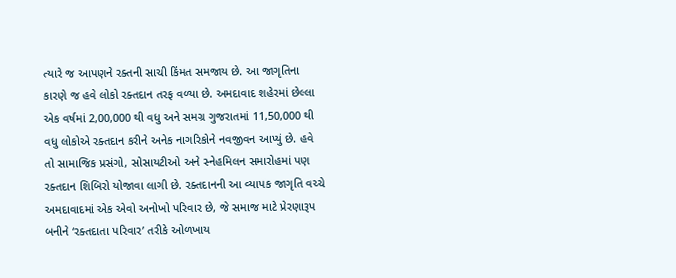ત્યારે જ આપણને રક્તની સાચી કિંમત સમજાય છે. આ જાગૃતિના કારણે જ હવે લોકો રક્તદાન તરફ વળ્યા છે. અમદાવાદ શહેરમાં છેલ્લા એક વર્ષમાં 2,00,000 થી વધુ અને સમગ્ર ગુજરાતમાં 11,50,000 થી વધુ લોકોએ રક્તદાન કરીને અનેક નાગરિકોને નવજીવન આપ્યું છે. હવે તો સામાજિક પ્રસંગો, સોસાયટીઓ અને સ્નેહમિલન સમારોહમાં પણ રક્તદાન શિબિરો યોજાવા લાગી છે. રક્તદાનની આ વ્યાપક જાગૃતિ વચ્ચે અમદાવાદમાં એક એવો અનોખો પરિવાર છે, જે સમાજ માટે પ્રેરણારૂપ બનીને ‘રક્તદાતા પરિવાર’ તરીકે ઓળખાય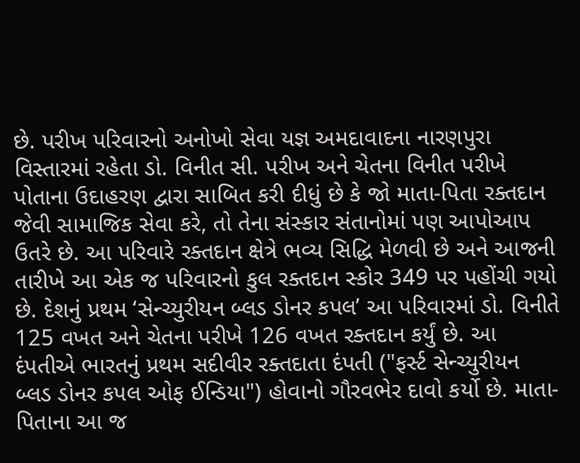છે. પરીખ પરિવારનો અનોખો સેવા યજ્ઞ અમદાવાદના નારણપુરા વિસ્તારમાં રહેતા ડો. વિનીત સી. પરીખ અને ચેતના વિનીત પરીખે પોતાના ઉદાહરણ દ્વારા સાબિત કરી દીધું છે કે જો માતા-પિતા રક્તદાન જેવી સામાજિક સેવા કરે, તો તેના સંસ્કાર સંતાનોમાં પણ આપોઆપ ઉતરે છે. આ પરિવારે રક્તદાન ક્ષેત્રે ભવ્ય સિદ્ધિ મેળવી છે અને આજની તારીખે આ એક જ પરિવારનો કુલ રક્તદાન સ્કોર 349 પર પહોંચી ગયો છે. દેશનું પ્રથમ ‘સેન્ચ્યુરીયન બ્લડ ડોનર કપલ’ આ પરિવારમાં ડો. વિનીતે 125 વખત અને ચેતના પરીખે 126 વખત રક્તદાન કર્યું છે. આ દંપતીએ ભારતનું પ્રથમ સદીવીર રક્તદાતા દંપતી ("ફર્સ્ટ સેન્ચ્યુરીયન બ્લડ ડોનર કપલ ઓફ ઈન્ડિયા") હોવાનો ગૌરવભેર દાવો કર્યો છે. માતા-પિતાના આ જ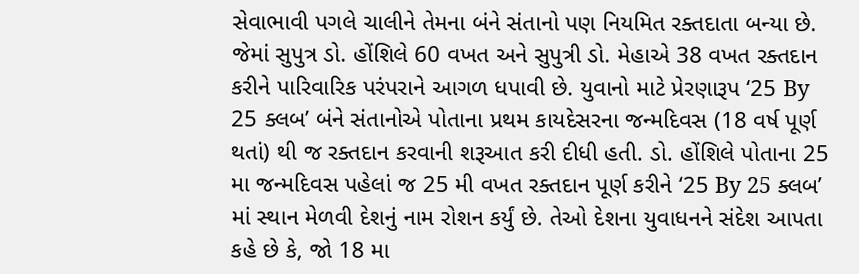સેવાભાવી પગલે ચાલીને તેમના બંને સંતાનો પણ નિયમિત રક્તદાતા બન્યા છે. જેમાં સુપુત્ર ડો. હોંશિલે 60 વખત અને સુપુત્રી ડો. મેહાએ 38 વખત રક્તદાન કરીને પારિવારિક પરંપરાને આગળ ધપાવી છે. યુવાનો માટે પ્રેરણારૂપ ‘25 By 25 ક્લબ’ બંને સંતાનોએ પોતાના પ્રથમ કાયદેસરના જન્મદિવસ (18 વર્ષ પૂર્ણ થતાં) થી જ રક્તદાન કરવાની શરૂઆત કરી દીધી હતી. ડો. હોંશિલે પોતાના 25 મા જન્મદિવસ પહેલાં જ 25 મી વખત રક્તદાન પૂર્ણ કરીને ‘25 By 25 ક્લબ’ માં સ્થાન મેળવી દેશનું નામ રોશન કર્યું છે. તેઓ દેશના યુવાધનને સંદેશ આપતા કહે છે કે, જો 18 મા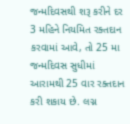જન્મદિવસથી શરૂ કરીને દર 3 મહિને નિયમિત રક્તદાન કરવામાં આવે, તો 25 મા જન્મદિવસ સુધીમાં આરામથી 25 વાર રક્તદાન કરી શકાય છે. લગ્ન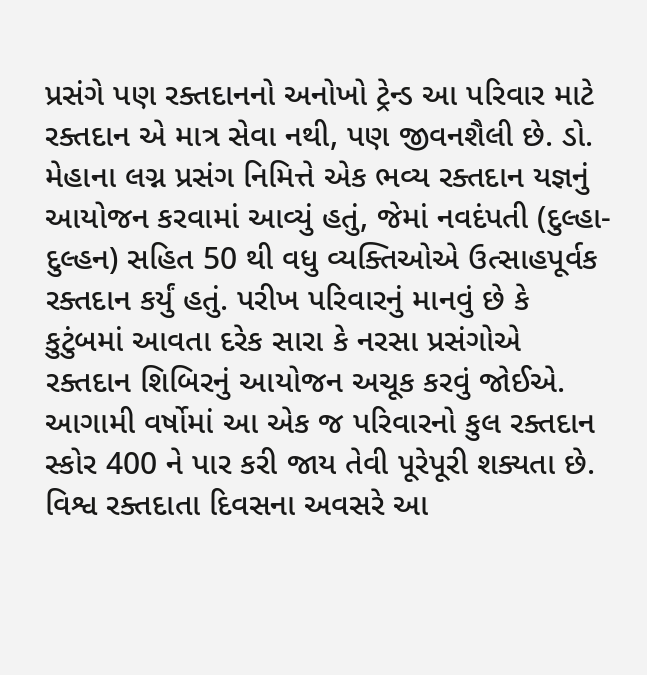પ્રસંગે પણ રક્તદાનનો અનોખો ટ્રેન્ડ આ પરિવાર માટે રક્તદાન એ માત્ર સેવા નથી, પણ જીવનશૈલી છે. ડો. મેહાના લગ્ન પ્રસંગ નિમિત્તે એક ભવ્ય રક્તદાન યજ્ઞનું આયોજન કરવામાં આવ્યું હતું, જેમાં નવદંપતી (દુલ્હા-દુલ્હન) સહિત 50 થી વધુ વ્યક્તિઓએ ઉત્સાહપૂર્વક રક્તદાન કર્યું હતું. પરીખ પરિવારનું માનવું છે કે કુટુંબમાં આવતા દરેક સારા કે નરસા પ્રસંગોએ રક્તદાન શિબિરનું આયોજન અચૂક કરવું જોઈએ. આગામી વર્ષોમાં આ એક જ પરિવારનો કુલ રક્તદાન સ્કોર 400 ને પાર કરી જાય તેવી પૂરેપૂરી શક્યતા છે. વિશ્વ રક્તદાતા દિવસના અવસરે આ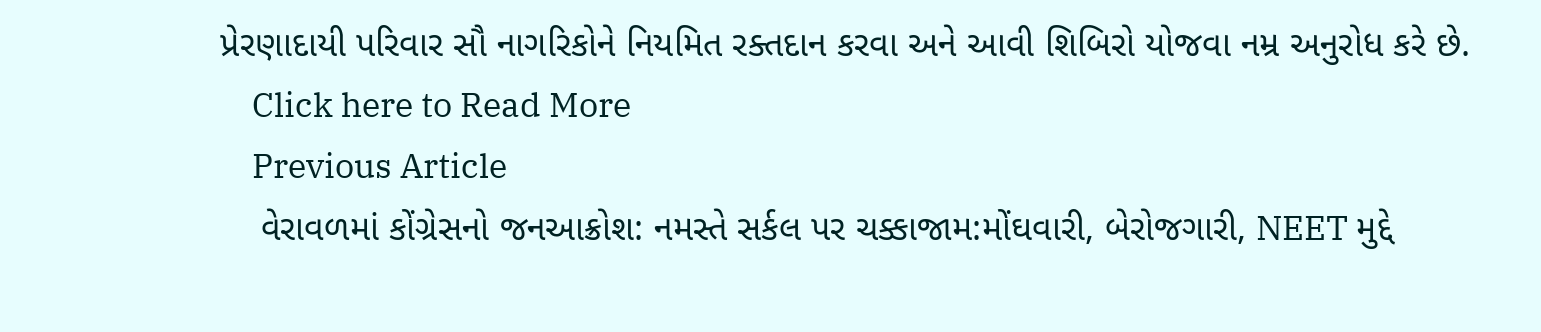પ્રેરણાદાયી પરિવાર સૌ નાગરિકોને નિયમિત રક્તદાન કરવા અને આવી શિબિરો યોજવા નમ્ર અનુરોધ કરે છે.
    Click here to Read More
    Previous Article
    વેરાવળમાં કોંગ્રેસનો જનઆક્રોશ: નમસ્તે સર્કલ પર ચક્કાજામ:મોંઘવારી, બેરોજગારી, NEET મુદ્દે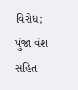વિરોધ; પુંજા વંશ સહિત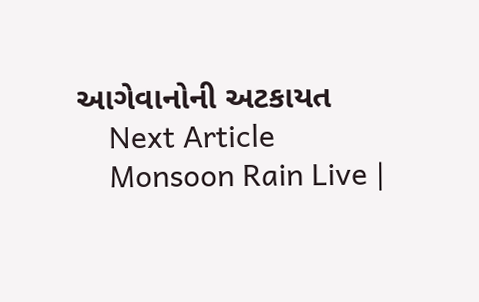આગેવાનોની અટકાયત
    Next Article
    Monsoon Rain Live |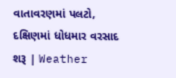વાતાવરણમાં પલટો, દક્ષિણમાં ધોધમાર વરસાદ શરૂ | Weather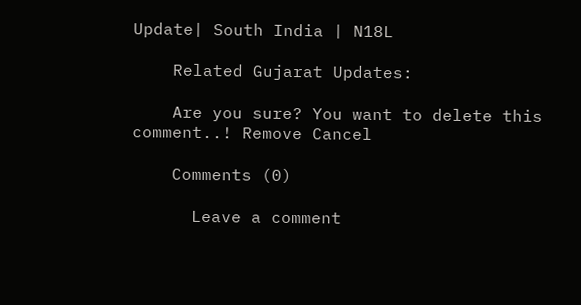Update| South India | N18L

    Related Gujarat Updates:

    Are you sure? You want to delete this comment..! Remove Cancel

    Comments (0)

      Leave a comment